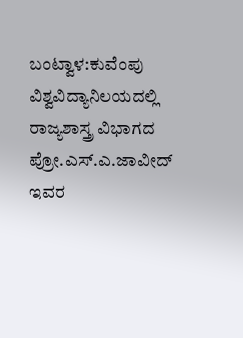ಬಂಟ್ವಾಳ:ಕುವೆಂಪು ವಿಶ್ವವಿದ್ಯಾನಿಲಯದಲ್ಲಿ ರಾಜ್ಯಶಾಸ್ತ್ರ ವಿಭಾಗದ ಪ್ರೋ.ಎಸ್.ಎ.ಜಾವೀದ್ ಇವರ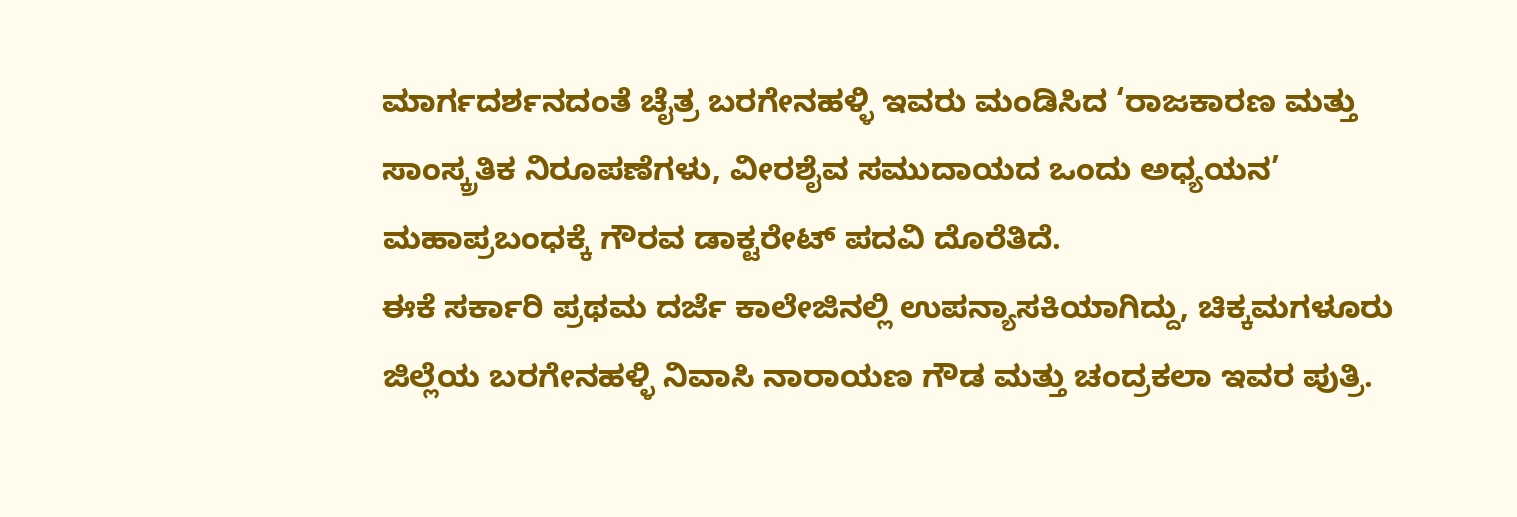ಮಾರ್ಗದರ್ಶನದಂತೆ ಚೈತ್ರ ಬರಗೇನಹಳ್ಳಿ ಇವರು ಮಂಡಿಸಿದ ‘ರಾಜಕಾರಣ ಮತ್ತು ಸಾಂಸ್ಕ್ರತಿಕ ನಿರೂಪಣೆಗಳು, ವೀರಶೈವ ಸಮುದಾಯದ ಒಂದು ಅಧ್ಯಯನ’ ಮಹಾಪ್ರಬಂಧಕ್ಕೆ ಗೌರವ ಡಾಕ್ಟರೇಟ್ ಪದವಿ ದೊರೆತಿದೆ.
ಈಕೆ ಸರ್ಕಾರಿ ಪ್ರಥಮ ದರ್ಜೆ ಕಾಲೇಜಿನಲ್ಲಿ ಉಪನ್ಯಾಸಕಿಯಾಗಿದ್ದು, ಚಿಕ್ಕಮಗಳೂರು ಜಿಲ್ಲೆಯ ಬರಗೇನಹಳ್ಳಿ ನಿವಾಸಿ ನಾರಾಯಣ ಗೌಡ ಮತ್ತು ಚಂದ್ರಕಲಾ ಇವರ ಪುತ್ರಿ.